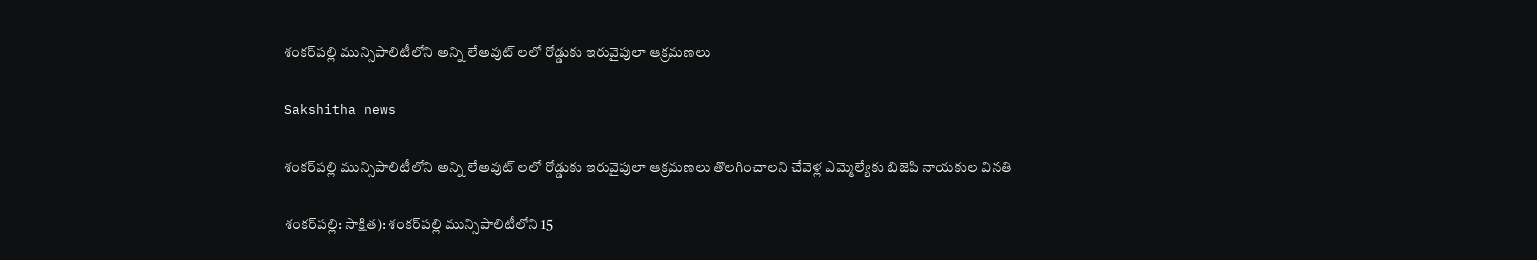శంకర్‌పల్లి మున్సిపాలిటీలోని అన్ని లేఅవుట్ లలో రోడ్డుకు ఇరువైపులా ఆక్రమణలు

Sakshitha news

శంకర్‌పల్లి మున్సిపాలిటీలోని అన్ని లేఅవుట్ లలో రోడ్డుకు ఇరువైపులా ఆక్రమణలు తొలగించాలని చేవెళ్ల ఎమ్మెల్యేకు బిజెపి నాయకుల వినతి

శంకర్‌పల్లి: సాక్షిత): శంకర్‌పల్లి మున్సిపాలిటీలోని 15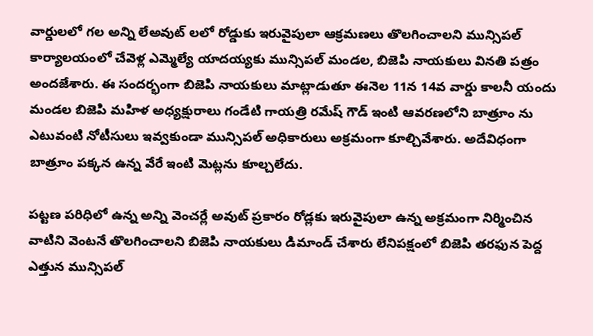వార్డులలో గల అన్ని లేఅవుట్ లలో రోడ్డుకు ఇరువైపులా ఆక్రమణలు తొలగించాలని మున్సిపల్ కార్యాలయంలో చేవెళ్ల ఎమ్మెల్యే యాదయ్యకు మున్సిపల్ మండల, బిజెపి నాయకులు వినతి పత్రం అందజేశారు. ఈ సందర్భంగా బిజెపి నాయకులు మాట్లాడుతూ ఈనెల 11న 14వ వార్డు కాలనీ యందు మండల బిజెపి మహిళ అధ్యక్షురాలు గండేటి గాయత్రి రమేష్ గౌడ్ ఇంటి ఆవరణలోని బాత్రూం ను ఎటువంటి నోటీసులు ఇవ్వకుండా మున్సిపల్ అధికారులు అక్రమంగా కూల్చివేశారు. అదేవిధంగా బాత్రూం పక్కన ఉన్న వేరే ఇంటి మెట్లను కూల్చలేదు.

పట్టణ పరిధిలో ఉన్న అన్ని వెంచర్లే అవుట్ ప్రకారం రోడ్లకు ఇరువైపులా ఉన్న అక్రమంగా నిర్మించిన వాటిని వెంటనే తొలగించాలని బిజెపి నాయకులు డిమాండ్ చేశారు లేనిపక్షంలో బిజెపి తరఫున పెద్ద ఎత్తున మున్సిపల్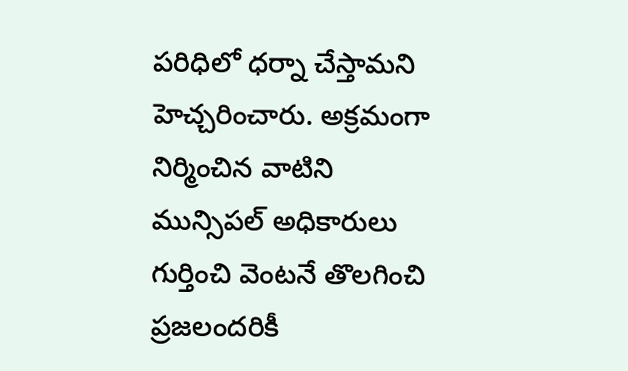పరిధిలో ధర్నా చేస్తామని హెచ్చరించారు. అక్రమంగా నిర్మించిన వాటిని మున్సిపల్ అధికారులు గుర్తించి వెంటనే తొలగించి ప్రజలందరికీ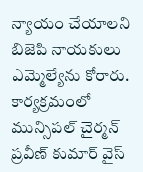న్యాయం చేయాలని బిజెపి నాయకులు ఎమ్మెల్యేను కోరారు. కార్యక్రమంలో మున్సిపల్ చైర్మన్ ప్రవీణ్ కుమార్ వైస్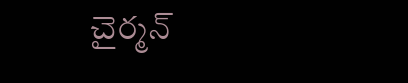చైర్మన్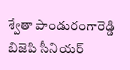శ్వేతా పాండురంగారెడ్డి బిజెపి సీనియర్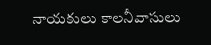నాయకులు కాలనీవాసులు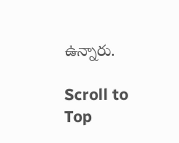ఉన్నారు.

Scroll to Top